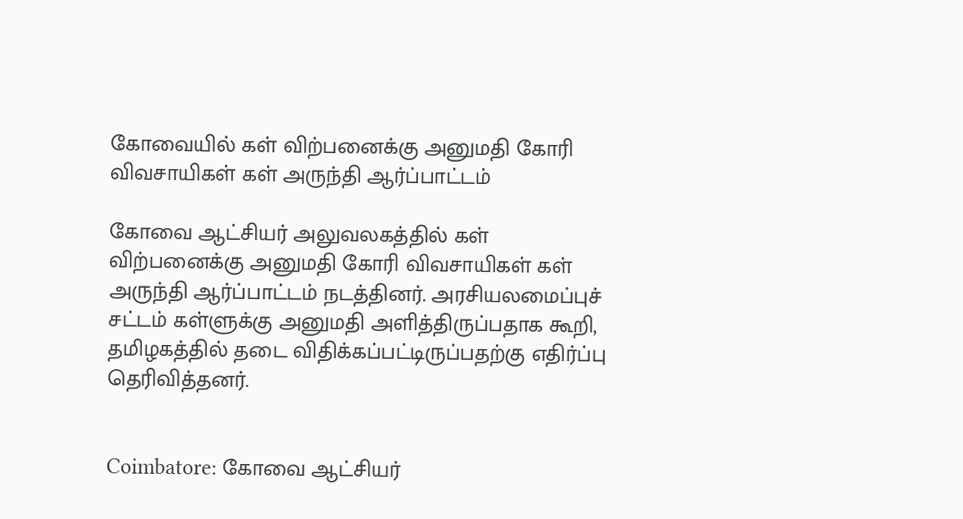கோவையில் கள் விற்பனைக்கு அனுமதி கோரி விவசாயிகள் கள் அருந்தி ஆர்ப்பாட்டம்

கோவை ஆட்சியர் அலுவலகத்தில் கள் விற்பனைக்கு அனுமதி கோரி விவசாயிகள் கள் அருந்தி ஆர்ப்பாட்டம் நடத்தினர். அரசியலமைப்புச் சட்டம் கள்ளுக்கு அனுமதி அளித்திருப்பதாக கூறி, தமிழகத்தில் தடை விதிக்கப்பட்டிருப்பதற்கு எதிர்ப்பு தெரிவித்தனர்.


Coimbatore: கோவை ஆட்சியர்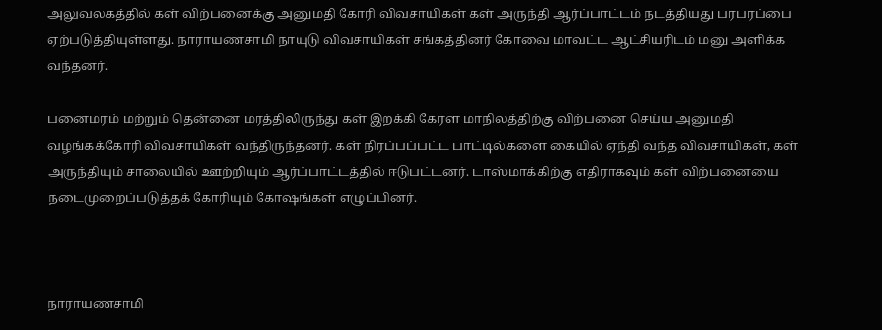அலுவலகத்தில் கள் விற்பனைக்கு அனுமதி கோரி விவசாயிகள் கள் அருந்தி ஆர்ப்பாட்டம் நடத்தியது பரபரப்பை ஏற்படுத்தியுள்ளது. நாராயணசாமி நாயுடு விவசாயிகள் சங்கத்தினர் கோவை மாவட்ட ஆட்சியரிடம் மனு அளிக்க வந்தனர்.

பனைமரம் மற்றும் தென்னை மரத்திலிருந்து கள் இறக்கி கேரள மாநிலத்திற்கு விற்பனை செய்ய அனுமதி வழங்கக்கோரி விவசாயிகள் வந்திருந்தனர். கள் நிரப்பப்பட்ட பாட்டில்களை கையில் ஏந்தி வந்த விவசாயிகள், கள் அருந்தியும் சாலையில் ஊற்றியும் ஆர்ப்பாட்டத்தில் ஈடுபட்டனர். டாஸ்மாக்கிற்கு எதிராகவும் கள் விற்பனையை நடைமுறைப்படுத்தக் கோரியும் கோஷங்கள் எழுப்பினர்.



நாராயணசாமி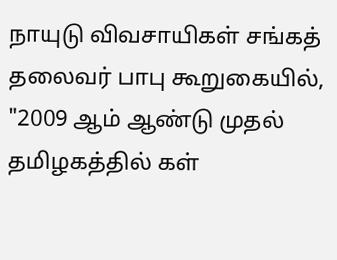நாயுடு விவசாயிகள் சங்கத் தலைவர் பாபு கூறுகையில், "2009 ஆம் ஆண்டு முதல் தமிழகத்தில் கள்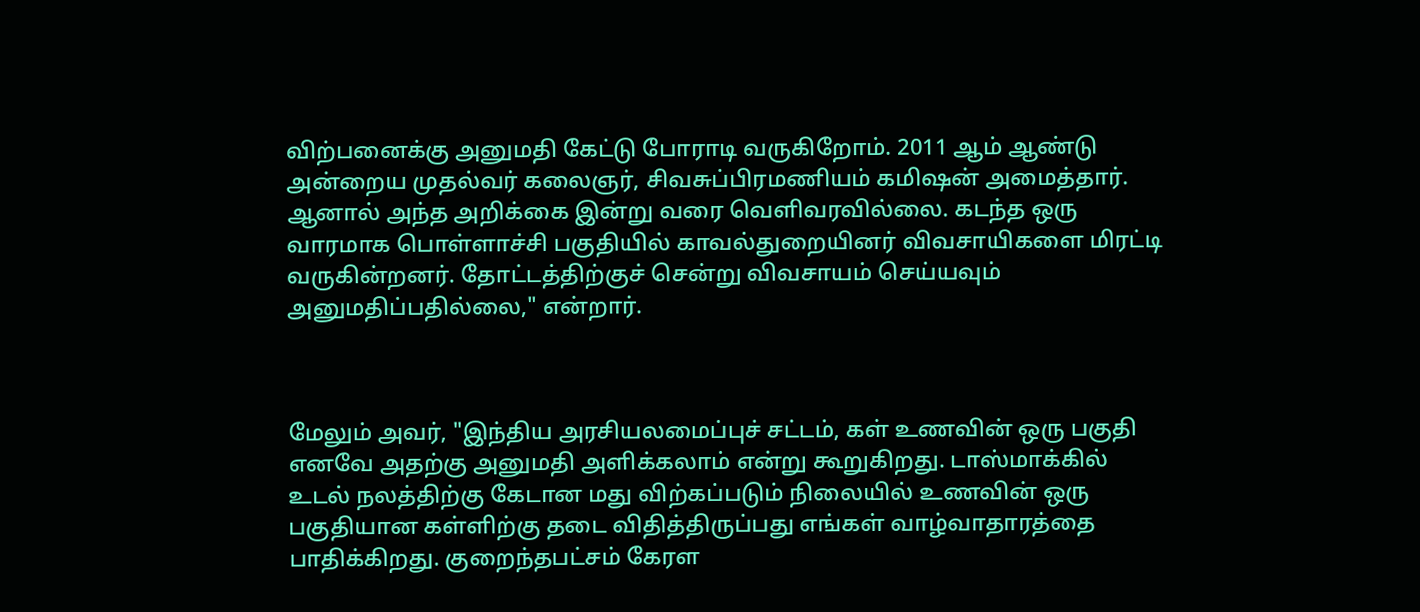விற்பனைக்கு அனுமதி கேட்டு போராடி வருகிறோம். 2011 ஆம் ஆண்டு அன்றைய முதல்வர் கலைஞர், சிவசுப்பிரமணியம் கமிஷன் அமைத்தார். ஆனால் அந்த அறிக்கை இன்று வரை வெளிவரவில்லை. கடந்த ஒரு வாரமாக பொள்ளாச்சி பகுதியில் காவல்துறையினர் விவசாயிகளை மிரட்டி வருகின்றனர். தோட்டத்திற்குச் சென்று விவசாயம் செய்யவும் அனுமதிப்பதில்லை," என்றார்.



மேலும் அவர், "இந்திய அரசியலமைப்புச் சட்டம், கள் உணவின் ஒரு பகுதி எனவே அதற்கு அனுமதி அளிக்கலாம் என்று கூறுகிறது. டாஸ்மாக்கில் உடல் நலத்திற்கு கேடான மது விற்கப்படும் நிலையில் உணவின் ஒரு பகுதியான கள்ளிற்கு தடை விதித்திருப்பது எங்கள் வாழ்வாதாரத்தை பாதிக்கிறது. குறைந்தபட்சம் கேரள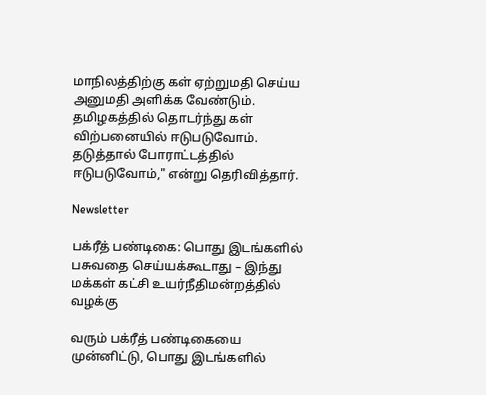மாநிலத்திற்கு கள் ஏற்றுமதி செய்ய அனுமதி அளிக்க வேண்டும். தமிழகத்தில் தொடர்ந்து கள் விற்பனையில் ஈடுபடுவோம். தடுத்தால் போராட்டத்தில் ஈடுபடுவோம்," என்று தெரிவித்தார்.

Newsletter

பக்ரீத் பண்டிகை: பொது இடங்களில் பசுவதை செய்யக்கூடாது – இந்து மக்கள் கட்சி உயர்நீதிமன்றத்தில் வழக்கு

வரும் பக்ரீத் பண்டிகையை முன்னிட்டு, பொது இடங்களில்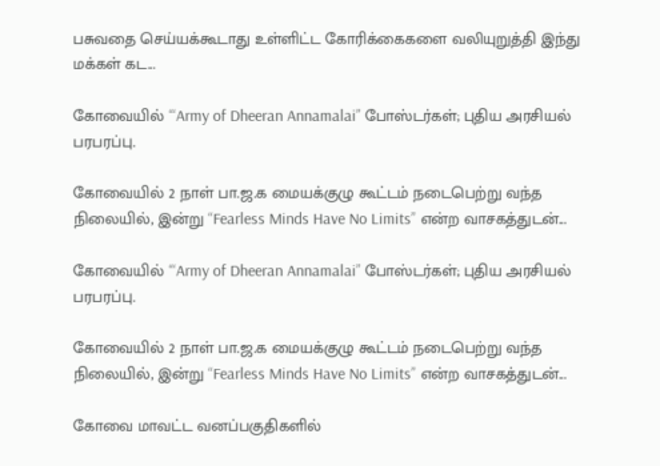பசுவதை செய்யக்கூடாது உள்ளிட்ட கோரிக்கைகளை வலியுறுத்தி இந்து மக்கள் கட...

கோவையில் ‘“Army of Dheeran Annamalai” போஸ்டர்கள்; புதிய அரசியல் பரபரப்பு.

கோவையில் 2 நாள் பா.ஜ.க மையக்குழு கூட்டம் நடைபெற்று வந்த நிலையில், இன்று “Fearless Minds Have No Limits” என்ற வாசகத்துடன்...

கோவையில் ‘“Army of Dheeran Annamalai” போஸ்டர்கள்; புதிய அரசியல் பரபரப்பு.

கோவையில் 2 நாள் பா.ஜ.க மையக்குழு கூட்டம் நடைபெற்று வந்த நிலையில், இன்று “Fearless Minds Have No Limits” என்ற வாசகத்துடன்...

கோவை மாவட்ட வனப்பகுதிகளில்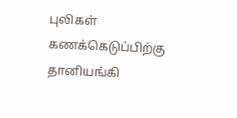புலிகள் கணக்கெடுப்பிற்கு தானியங்கி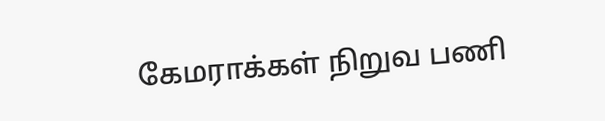கேமராக்கள் நிறுவ பணி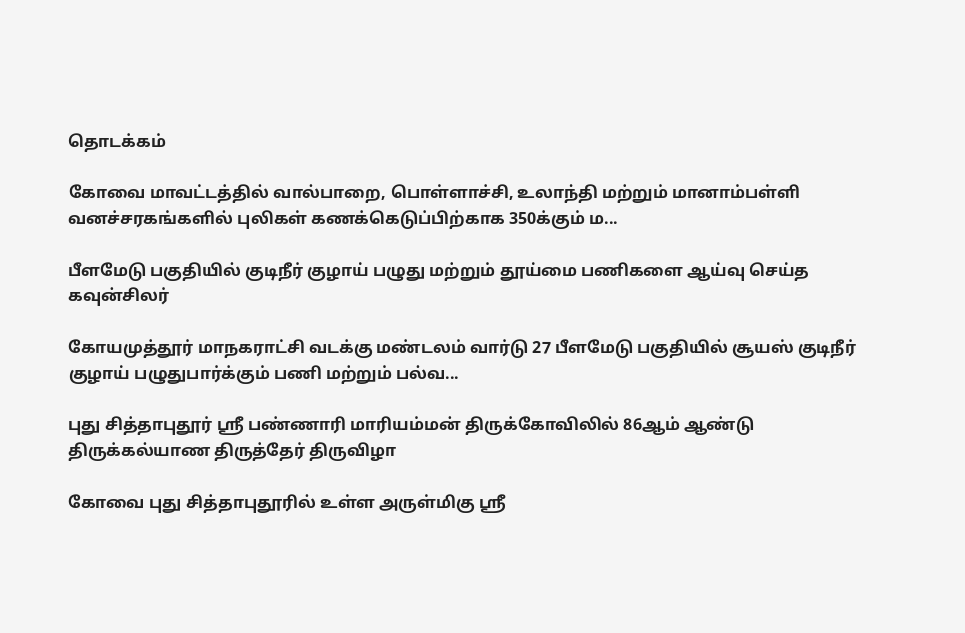தொடக்கம்

கோவை மாவட்டத்தில் வால்பாறை, பொள்ளாச்சி, உலாந்தி மற்றும் மானாம்பள்ளி வனச்சரகங்களில் புலிகள் கணக்கெடுப்பிற்காக 350க்கும் ம...

பீளமேடு பகுதியில் குடிநீர் குழாய் பழுது மற்றும் தூய்மை பணிகளை ஆய்வு செய்த கவுன்சிலர்

கோயமுத்தூர் மாநகராட்சி வடக்கு மண்டலம் வார்டு 27 பீளமேடு பகுதியில் சூயஸ் குடிநீர் குழாய் பழுதுபார்க்கும் பணி மற்றும் பல்வ...

புது சித்தாபுதூர் ஸ்ரீ பண்ணாரி மாரியம்மன் திருக்கோவிலில் 86ஆம் ஆண்டு திருக்கல்யாண திருத்தேர் திருவிழா

கோவை புது சித்தாபுதூரில் உள்ள அருள்மிகு ஸ்ரீ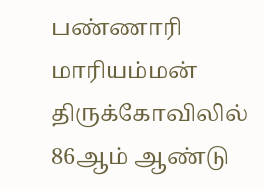பண்ணாரி மாரியம்மன் திருக்கோவிலில் 86ஆம் ஆண்டு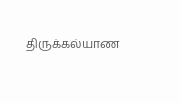திருக்கல்யாண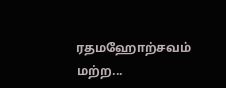ரதமஹோற்சவம் மற்ற...